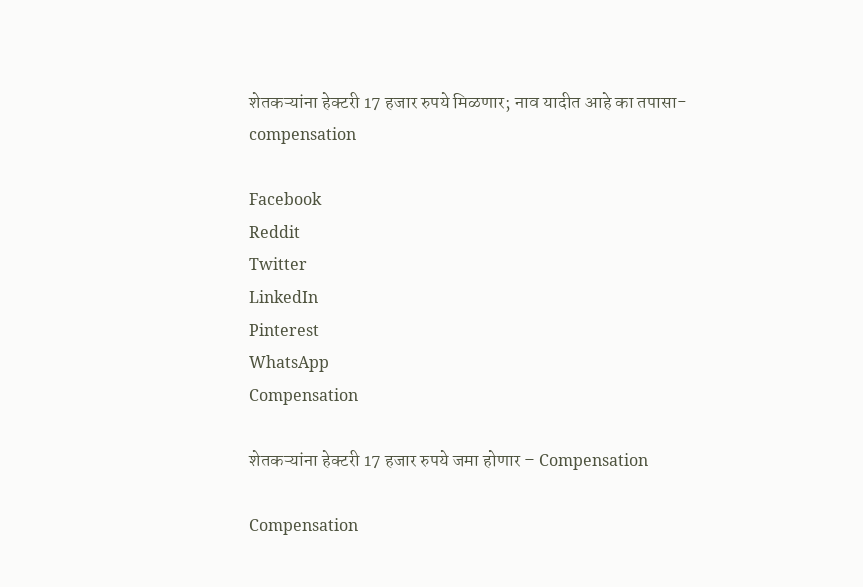शेतकऱ्यांना हेक्टरी 17 हजार रुपये मिळणार; नाव यादीत आहे का तपासा- compensation

Facebook
Reddit
Twitter
LinkedIn
Pinterest
WhatsApp
Compensation

शेतकऱ्यांना हेक्टरी 17 हजार रुपये जमा होणार – Compensation

Compensation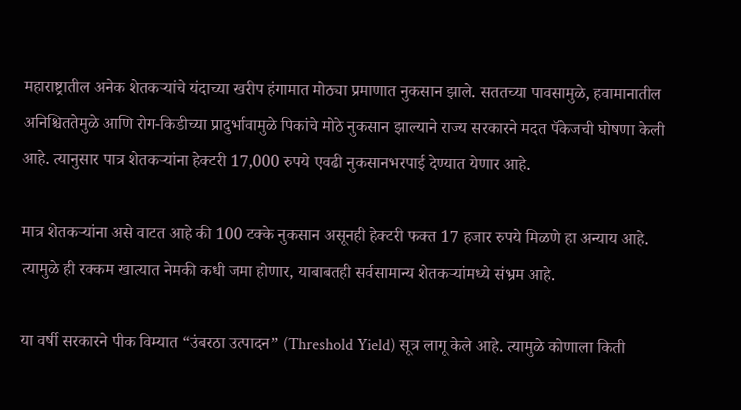महाराष्ट्रातील अनेक शेतकऱ्यांचे यंदाच्या खरीप हंगामात मोठ्या प्रमाणात नुकसान झाले. सततच्या पावसामुळे, हवामानातील अनिश्चिततेमुळे आणि रोग-किडीच्या प्रादुर्भावामुळे पिकांचे मोठे नुकसान झाल्याने राज्य सरकारने मदत पॅकेजची घोषणा केली आहे. त्यानुसार पात्र शेतकऱ्यांना हेक्टरी 17,000 रुपये एवढी नुकसानभरपाई देण्यात येणार आहे.

मात्र शेतकऱ्यांना असे वाटत आहे की 100 टक्के नुकसान असूनही हेक्टरी फक्त 17 हजार रुपये मिळणे हा अन्याय आहे. त्यामुळे ही रक्कम खात्यात नेमकी कधी जमा होणार, याबाबतही सर्वसामान्य शेतकऱ्यांमध्ये संभ्रम आहे.

या वर्षी सरकारने पीक विम्यात “उंबरठा उत्पादन” (Threshold Yield) सूत्र लागू केले आहे. त्यामुळे कोणाला किती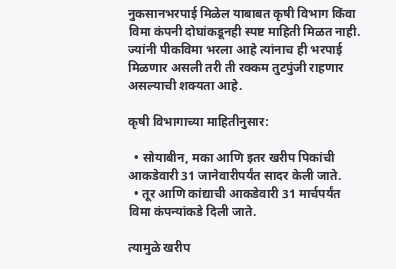नुकसानभरपाई मिळेल याबाबत कृषी विभाग किंवा विमा कंपनी दोघांकडूनही स्पष्ट माहिती मिळत नाही. ज्यांनी पीकविमा भरला आहे त्यांनाच ही भरपाई मिळणार असली तरी ती रक्कम तुटपुंजी राहणार असल्याची शक्यता आहे.

कृषी विभागाच्या माहितीनुसार:

  • सोयाबीन, मका आणि इतर खरीप पिकांची आकडेवारी 31 जानेवारीपर्यंत सादर केली जाते.
  • तूर आणि कांद्याची आकडेवारी 31 मार्चपर्यंत विमा कंपन्यांकडे दिली जाते.

त्यामुळे खरीप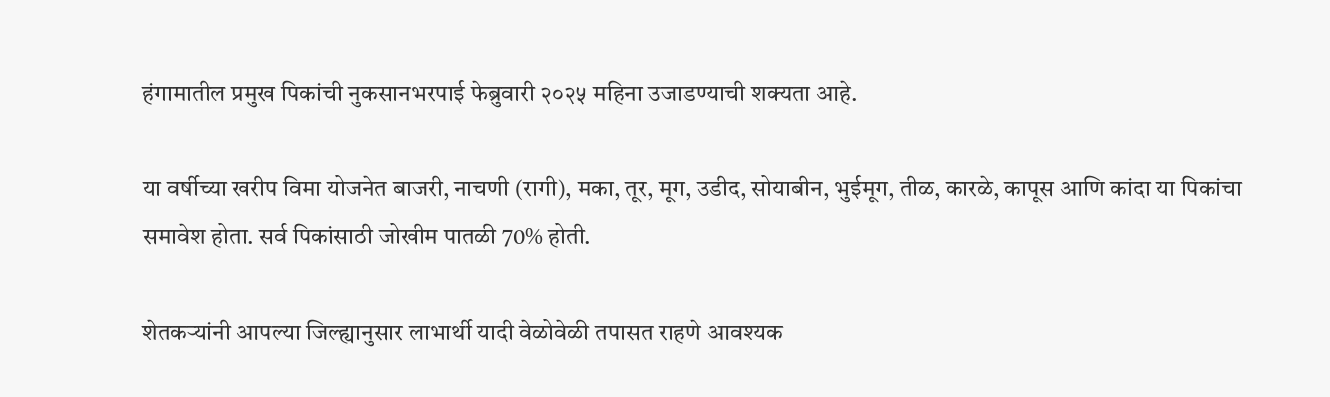हंगामातील प्रमुख पिकांची नुकसानभरपाई फेब्रुवारी २०२५ महिना उजाडण्याची शक्यता आहे.

या वर्षीच्या खरीप विमा योजनेत बाजरी, नाचणी (रागी), मका, तूर, मूग, उडीद, सोयाबीन, भुईमूग, तीळ, कारळे, कापूस आणि कांदा या पिकांचा समावेश होता. सर्व पिकांसाठी जोखीम पातळी 70% होती.

शेतकऱ्यांनी आपल्या जिल्ह्यानुसार लाभार्थी यादी वेळोवेळी तपासत राहणे आवश्यक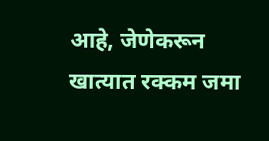आहे, जेणेकरून खात्यात रक्कम जमा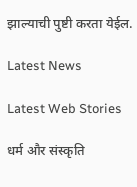झाल्याची पुष्टी करता येईल.

Latest News

Latest Web Stories

धर्म और संस्कृति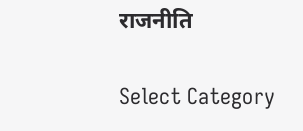राजनीति

Select Category